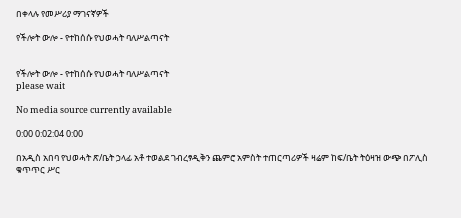በቀላሉ የመሥሪያ ማገናኛዎች

የችሎት ውሎ - የተከሰሱ የህወሓት ባለሥልጣናት


የችሎት ውሎ - የተከሰሱ የህወሓት ባለሥልጣናት
please wait

No media source currently available

0:00 0:02:04 0:00

በአዲስ አበባ የህወሓት ጽ/ቤት ኃላፊ አቶ ተወልደ ገብረፃዲቅን ጨምሮ አምስት ተጠርጣሪዎች ዛሬም ከፍ/ቤት ትዕዛዝ ውጭ በፖሊስ ቁጥጥር ሥር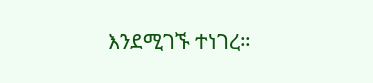እንደሚገኙ ተነገረ።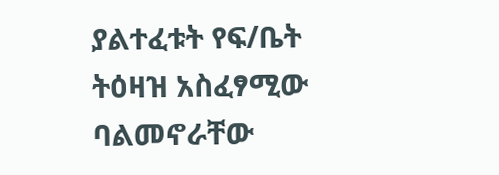ያልተፈቱት የፍ/ቤት ትዕዛዝ አስፈፃሚው ባልመኖራቸው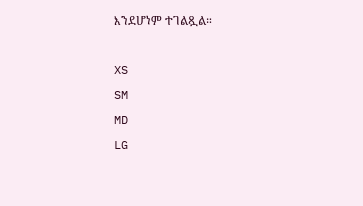እንደሆነም ተገልጿል።

XS
SM
MD
LG